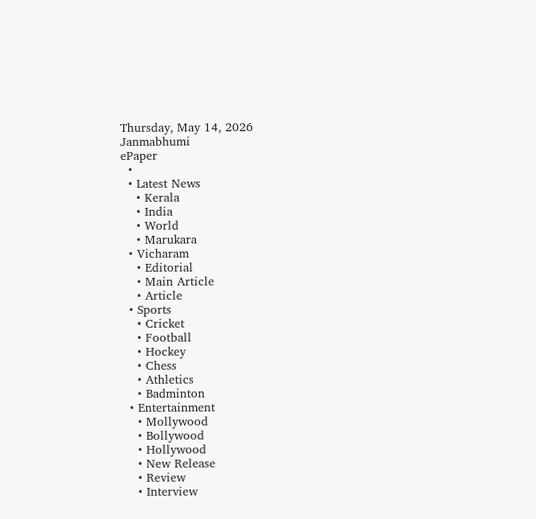Thursday, May 14, 2026
Janmabhumi
ePaper
  •
  • Latest News
    • Kerala
    • India
    • World
    • Marukara
  • Vicharam
    • Editorial
    • Main Article
    • Article
  • Sports
    • Cricket
    • Football
    • Hockey
    • Chess
    • Athletics
    • Badminton
  • Entertainment
    • Mollywood
    • Bollywood
    • Hollywood
    • New Release
    • Review
    • Interview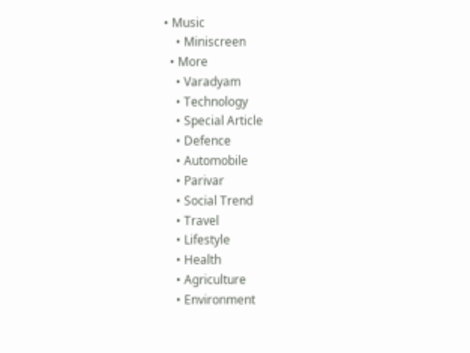• Music
    • Miniscreen
  • More
    • Varadyam
    • Technology
    • Special Article
    • Defence
    • Automobile
    • Parivar
    • Social Trend
    • Travel
    • Lifestyle
    • Health
    • Agriculture
    • Environment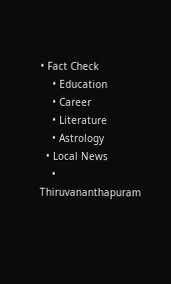• Fact Check
    • Education
    • Career
    • Literature
    • Astrology
  • Local News
    • Thiruvananthapuram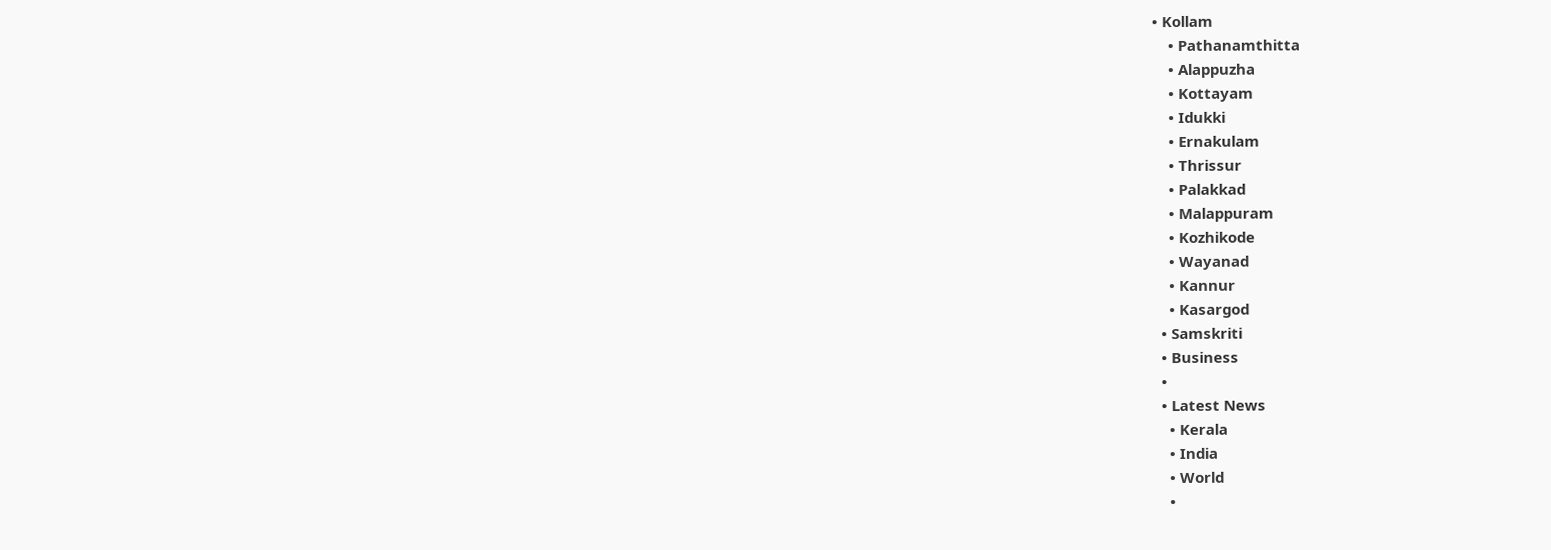• Kollam
    • Pathanamthitta
    • Alappuzha
    • Kottayam
    • Idukki
    • Ernakulam
    • Thrissur
    • Palakkad
    • Malappuram
    • Kozhikode
    • Wayanad
    • Kannur
    • Kasargod
  • Samskriti
  • Business
  •
  • Latest News
    • Kerala
    • India
    • World
    •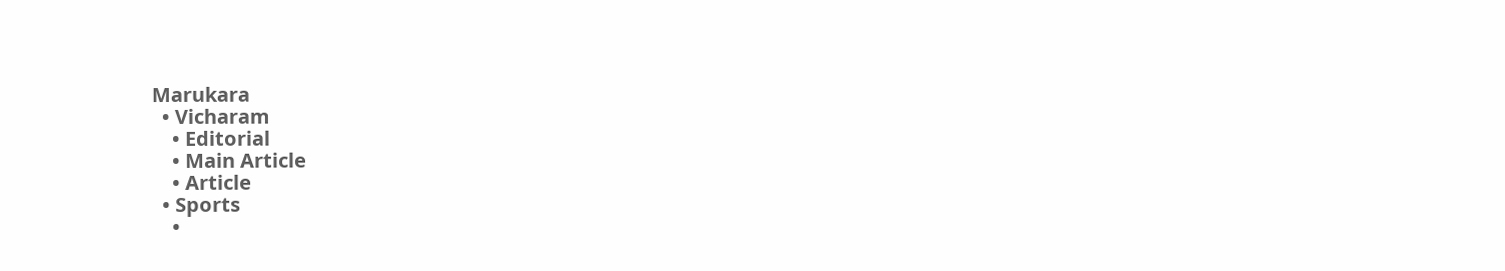Marukara
  • Vicharam
    • Editorial
    • Main Article
    • Article
  • Sports
    •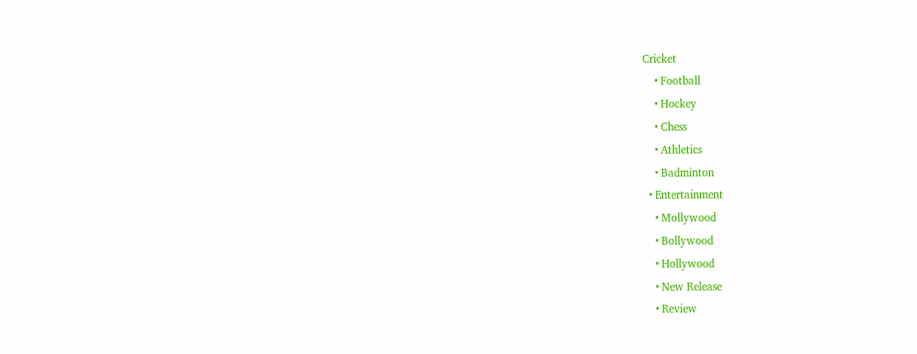Cricket
    • Football
    • Hockey
    • Chess
    • Athletics
    • Badminton
  • Entertainment
    • Mollywood
    • Bollywood
    • Hollywood
    • New Release
    • Review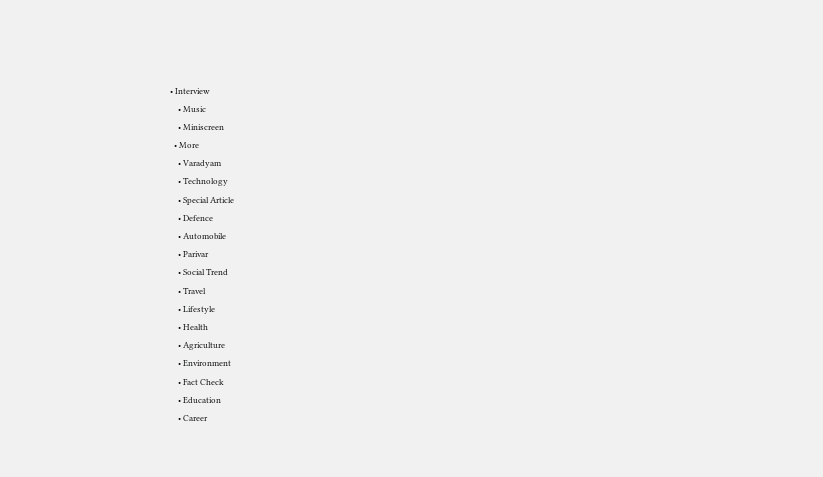• Interview
    • Music
    • Miniscreen
  • More
    • Varadyam
    • Technology
    • Special Article
    • Defence
    • Automobile
    • Parivar
    • Social Trend
    • Travel
    • Lifestyle
    • Health
    • Agriculture
    • Environment
    • Fact Check
    • Education
    • Career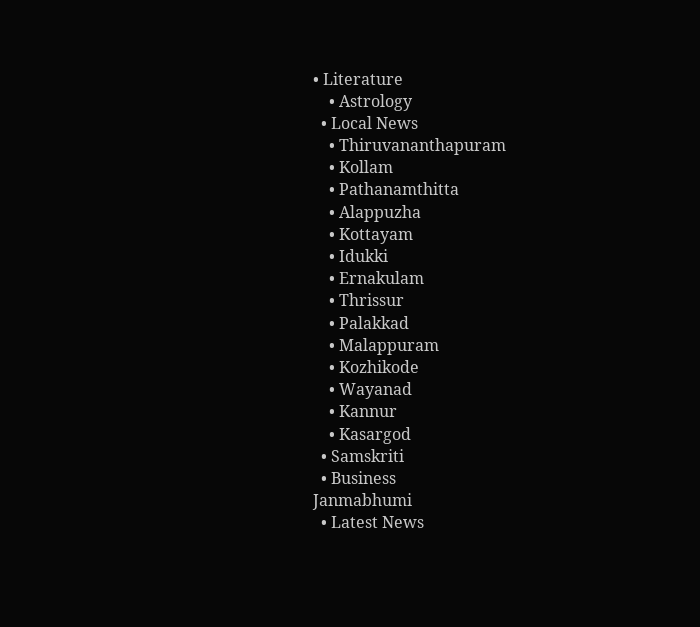• Literature
    • Astrology
  • Local News
    • Thiruvananthapuram
    • Kollam
    • Pathanamthitta
    • Alappuzha
    • Kottayam
    • Idukki
    • Ernakulam
    • Thrissur
    • Palakkad
    • Malappuram
    • Kozhikode
    • Wayanad
    • Kannur
    • Kasargod
  • Samskriti
  • Business
Janmabhumi
  • Latest News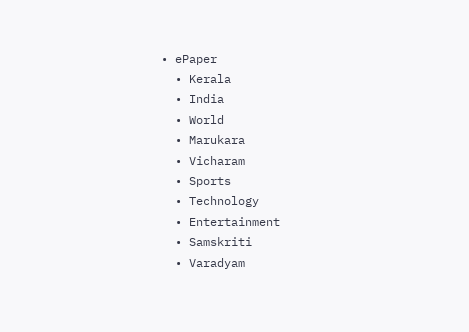• ePaper
  • Kerala
  • India
  • World
  • Marukara
  • Vicharam
  • Sports
  • Technology
  • Entertainment
  • Samskriti
  • Varadyam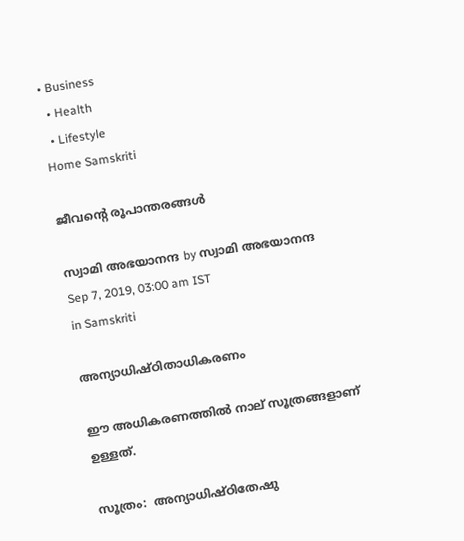• Business
  • Health
  • Lifestyle
Home Samskriti

ജീവന്റെ രൂപാന്തരങ്ങള്‍

സ്വാമി അഭയാനന്ദ by സ്വാമി അഭയാനന്ദ
Sep 7, 2019, 03:00 am IST
in Samskriti

അന്യാധിഷ്ഠിതാധികരണം

ഈ അധികരണത്തില്‍ നാല് സൂത്രങ്ങളാണ് ഉള്ളത്.

സൂത്രം:  അന്യാധിഷ്ഠിതേഷു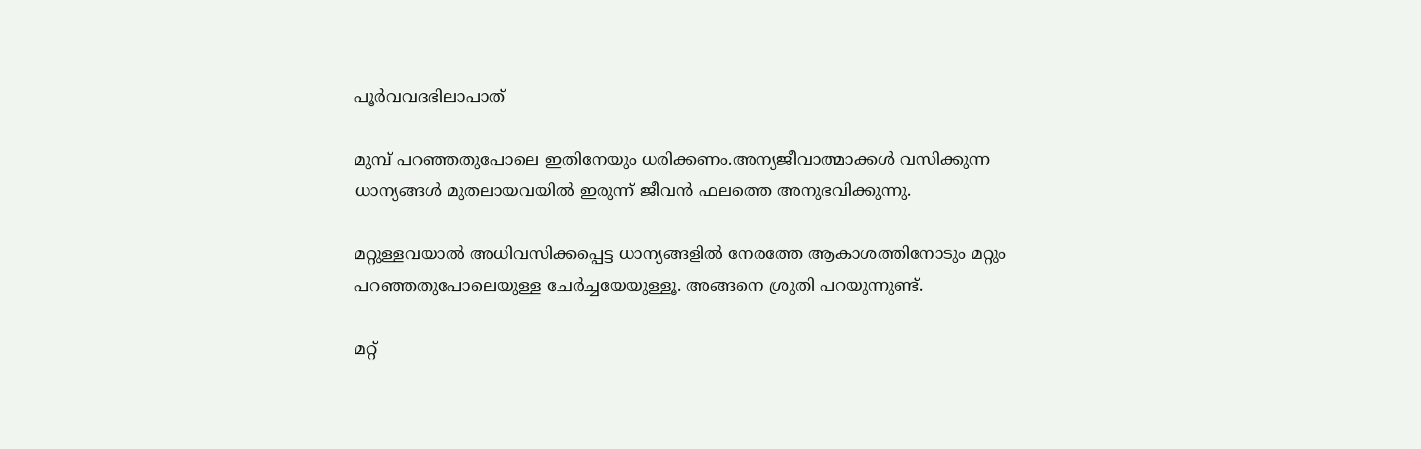പൂര്‍വവദഭിലാപാത്

മുമ്പ് പറഞ്ഞതുപോലെ ഇതിനേയും ധരിക്കണം.അന്യജീവാത്മാക്കള്‍ വസിക്കുന്ന ധാന്യങ്ങള്‍ മുതലായവയില്‍ ഇരുന്ന് ജീവന്‍ ഫലത്തെ അനുഭവിക്കുന്നു.

മറ്റുള്ളവയാല്‍ അധിവസിക്കപ്പെട്ട ധാന്യങ്ങളില്‍ നേരത്തേ ആകാശത്തിനോടും മറ്റും പറഞ്ഞതുപോലെയുള്ള ചേര്‍ച്ചയേയുള്ളൂ. അങ്ങനെ ശ്രുതി പറയുന്നുണ്ട്.

മറ്റ്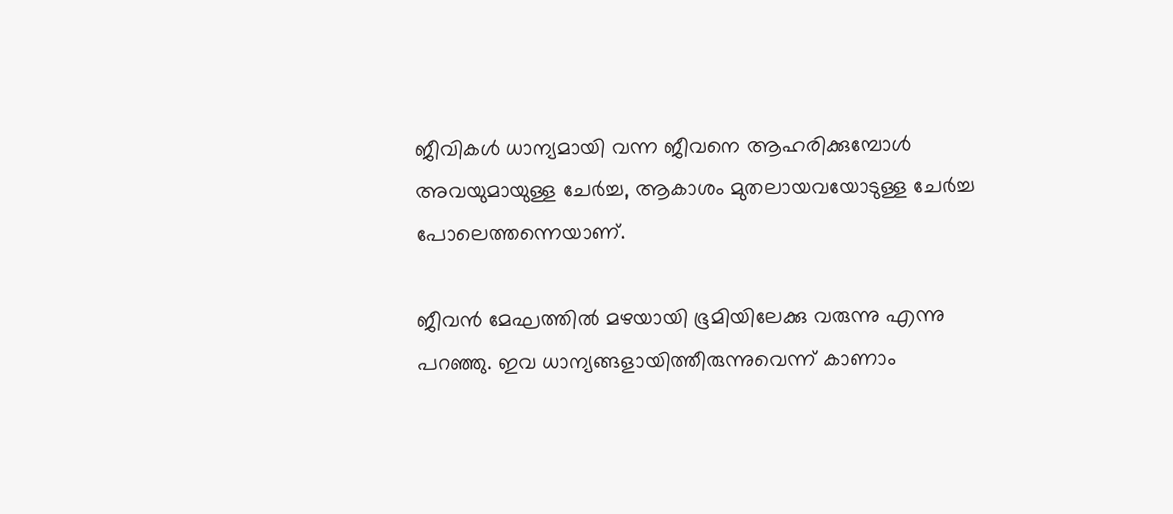ജീവികള്‍ ധാന്യമായി വന്ന ജീവനെ ആഹരിക്കുമ്പോള്‍ അവയുമായുള്ള ചേര്‍ച്ച, ആകാശം മുതലായവയോടുള്ള ചേര്‍ച്ച പോലെത്തന്നെയാണ്.

ജീവന്‍ മേഘത്തില്‍ മഴയായി ഭൂമിയിലേക്കു വരുന്നു എന്നു പറഞ്ഞു. ഇവ ധാന്യങ്ങളായിത്തീരുന്നുവെന്ന് കാണാം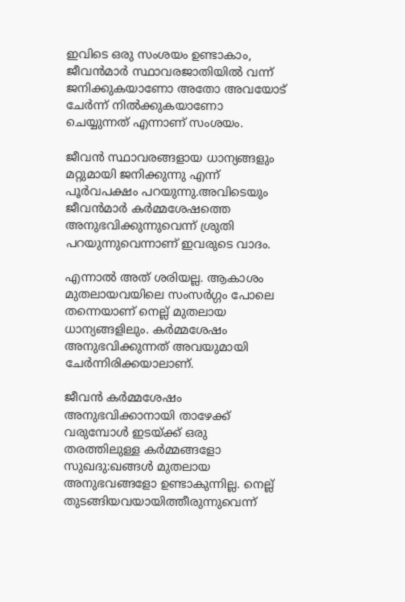ഇവിടെ ഒരു സംശയം ഉണ്ടാകാം, ജീവന്‍മാര്‍ സ്ഥാവരജാതിയില്‍ വന്ന് ജനിക്കുകയാണോ അതോ അവയോട് ചേര്‍ന്ന് നില്‍ക്കുകയാണോ ചെയ്യുന്നത് എന്നാണ് സംശയം.

ജീവന്‍ സ്ഥാവരങ്ങളായ ധാന്യങ്ങളും മറ്റുമായി ജനിക്കുന്നു എന്ന് പൂര്‍വപക്ഷം പറയുന്നു.അവിടെയും ജീവന്‍മാര്‍ കര്‍മ്മശേഷത്തെ അനുഭവിക്കുന്നുവെന്ന് ശ്രുതി പറയുന്നുവെന്നാണ് ഇവരുടെ വാദം.

എന്നാല്‍ അത് ശരിയല്ല. ആകാശം മുതലായവയിലെ സംസര്‍ഗ്ഗം പോലെ തന്നെയാണ് നെല്ല് മുതലായ ധാന്യങ്ങളിലും. കര്‍മ്മശേഷം അനുഭവിക്കുന്നത് അവയുമായി ചേര്‍ന്നിരിക്കയാലാണ്.

ജീവന്‍ കര്‍മ്മശേഷം അനുഭവിക്കാനായി താഴേക്ക് വരുമ്പോള്‍ ഇടയ്‌ക്ക് ഒരു തരത്തിലുള്ള കര്‍മ്മങ്ങളോ സുഖദു:ഖങ്ങള്‍ മുതലായ അനുഭവങ്ങളോ ഉണ്ടാകുന്നില്ല. നെല്ല് തുടങ്ങിയവയായിത്തീരുന്നുവെന്ന്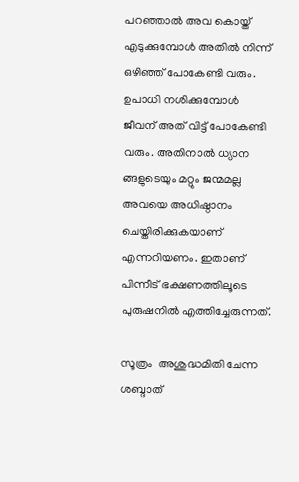പറഞ്ഞാല്‍ അവ കൊയ്ത് എടുക്കുമ്പോള്‍ അതില്‍ നിന്ന് ഒഴിഞ്ഞ് പോകേണ്ടി വരും. ഉപാധി നശിക്കുമ്പോള്‍ ജീവന് അത് വിട്ട് പോകേണ്ടി വരും. അതിനാല്‍ ധ്യാന ങ്ങളുടെയും മറ്റും ജന്മമല്ല  അവയെ അധിഷ്ഠാനം ചെയ്തിരിക്കുകയാണ്  എന്നറിയണം. ഇതാണ് പിന്നീട് ഭക്ഷണത്തിലൂടെ പുരുഷനില്‍ എത്തിച്ചേരുന്നത്.

സൂത്രം  അശുദ്ധമിതി ചേന്ന ശബ്ദാത്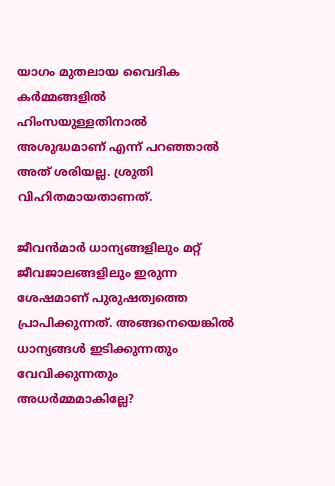യാഗം മുതലായ വൈദിക കര്‍മ്മങ്ങളില്‍ ഹിംസയുള്ളതിനാല്‍  അശുദ്ധമാണ് എന്ന് പറഞ്ഞാല്‍ അത് ശരിയല്ല. ശ്രുതി വിഹിതമായതാണത്.

ജീവന്‍മാര്‍ ധാന്യങ്ങളിലും മറ്റ് ജീവജാലങ്ങളിലും ഇരുന്ന ശേഷമാണ് പുരുഷത്വത്തെ പ്രാപിക്കുന്നത്. അങ്ങനെയെങ്കില്‍ ധാന്യങ്ങള്‍ ഇടിക്കുന്നതും വേവിക്കുന്നതും അധര്‍മ്മമാകില്ലേ?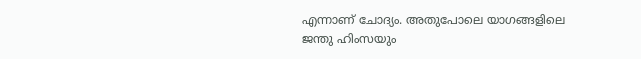എന്നാണ് ചോദ്യം. അതുപോലെ യാഗങ്ങളിലെ ജന്തു ഹിംസയും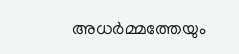അധര്‍മ്മത്തേയും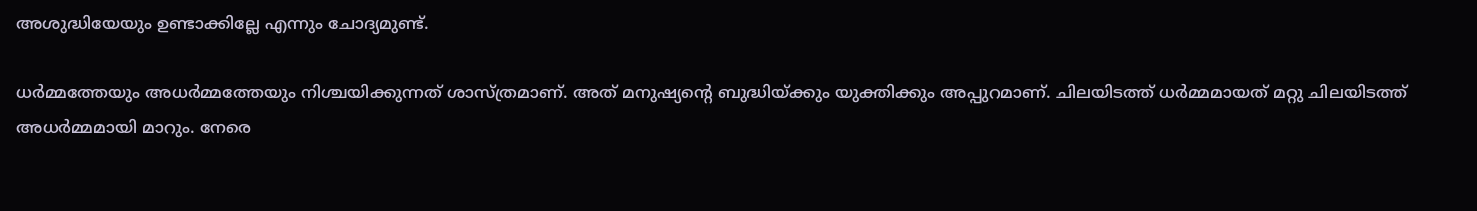അശുദ്ധിയേയും ഉണ്ടാക്കില്ലേ എന്നും ചോദ്യമുണ്ട്.

ധര്‍മ്മത്തേയും അധര്‍മ്മത്തേയും നിശ്ചയിക്കുന്നത് ശാസ്ത്രമാണ്. അത് മനുഷ്യന്റെ ബുദ്ധിയ്‌ക്കും യുക്തിക്കും അപ്പുറമാണ്. ചിലയിടത്ത് ധര്‍മ്മമായത് മറ്റു ചിലയിടത്ത് അധര്‍മ്മമായി മാറും. നേരെ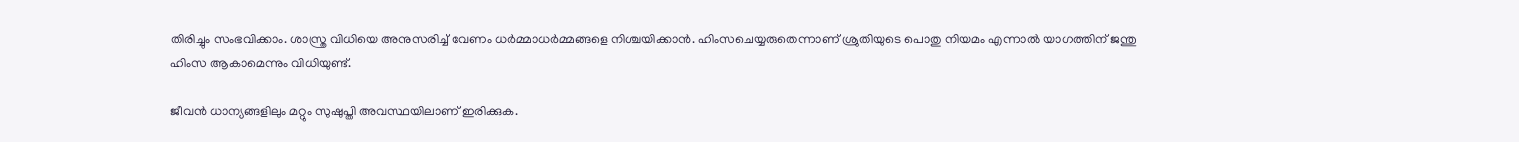തിരിച്ചും സംഭവിക്കാം. ശാസ്ത്ര വിധിയെ അനുസരിച്ച് വേണം ധര്‍മ്മാധര്‍മ്മങ്ങളെ നിശ്ചയിക്കാന്‍. ഹിംസചെയ്യരുതെന്നാണ് ശ്രുതിയുടെ പൊതു നിയമം എന്നാല്‍ യാഗത്തിന് ജന്തു ഹിംസ ആകാമെന്നും വിധിയുണ്ട്.

ജീവന്‍ ധാന്യങ്ങളിലും മറ്റും സുഷുപ്തി അവസ്ഥയിലാണ് ഇരിക്കുക.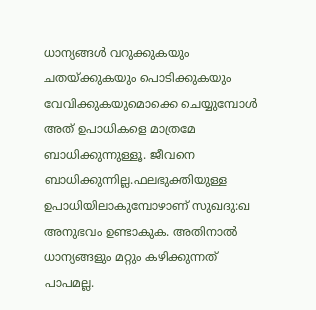ധാന്യങ്ങള്‍ വറുക്കുകയും ചതയ്‌ക്കുകയും പൊടിക്കുകയും വേവിക്കുകയുമൊക്കെ ചെയ്യുമ്പോള്‍ അത് ഉപാധികളെ മാത്രമേ ബാധിക്കുന്നുള്ളൂ. ജീവനെ ബാധിക്കുന്നില്ല.ഫലഭുക്തിയുള്ള ഉപാധിയിലാകുമ്പോഴാണ് സുഖദു:ഖ അനുഭവം ഉണ്ടാകുക. അതിനാല്‍ ധാന്യങ്ങളും മറ്റും കഴിക്കുന്നത് പാപമല്ല.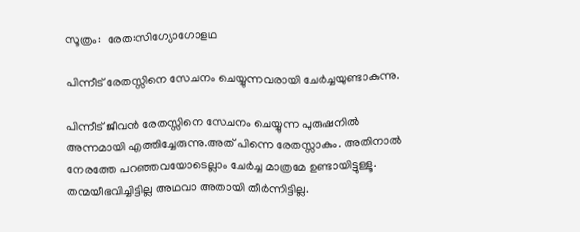സൂത്രം:  രേത:സിഗ്യോഗോളഥ

പിന്നീട് രേതസ്സിനെ സേചനം ചെയ്യുന്നവരായി ചേര്‍ച്ചയുണ്ടാകുന്നു.

പിന്നീട് ജീവന്‍ രേതസ്സിനെ സേചനം ചെയ്യുന്ന പുരുഷനില്‍ അന്നമായി എത്തിച്ചേരുന്നു.അത് പിന്നെ രേതസ്സാകും. അതിനാല്‍ നേരത്തേ പറഞ്ഞവയോടെല്ലാം ചേര്‍ച്ച മാത്രമേ ഉണ്ടായിട്ടുള്ളൂ. തന്മയീഭവിച്ചിട്ടില്ല അഥവാ അതായി തീര്‍ന്നിട്ടില്ല.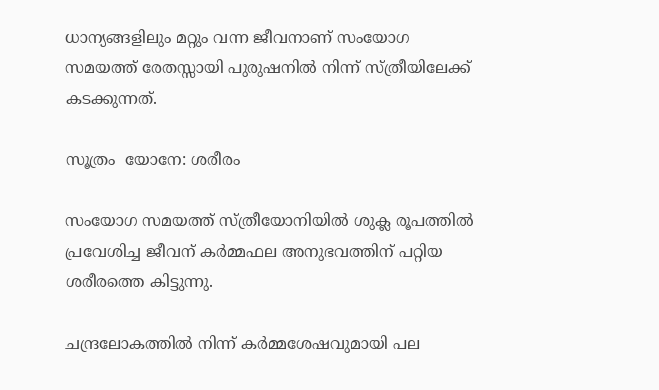ധാന്യങ്ങളിലും മറ്റും വന്ന ജീവനാണ് സംയോഗ സമയത്ത് രേതസ്സായി പുരുഷനില്‍ നിന്ന് സ്ത്രീയിലേക്ക് കടക്കുന്നത്.

സൂത്രം  യോനേ: ശരീരം

സംയോഗ സമയത്ത് സ്ത്രീയോനിയില്‍ ശുക്ല രൂപത്തില്‍ പ്രവേശിച്ച ജീവന് കര്‍മ്മഫല അനുഭവത്തിന് പറ്റിയ ശരീരത്തെ കിട്ടുന്നു.

ചന്ദ്രലോകത്തില്‍ നിന്ന് കര്‍മ്മശേഷവുമായി പല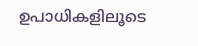ഉപാധികളിലൂടെ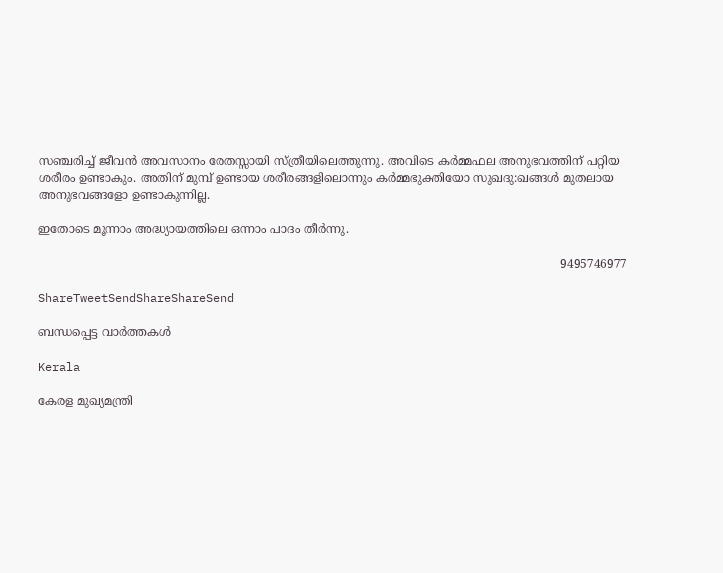സഞ്ചരിച്ച് ജീവന്‍ അവസാനം രേതസ്സായി സ്ത്രീയിലെത്തുന്നു. അവിടെ കര്‍മ്മഫല അനുഭവത്തിന് പറ്റിയ ശരീരം ഉണ്ടാകും. അതിന് മുമ്പ് ഉണ്ടായ ശരീരങ്ങളിലൊന്നും കര്‍മ്മഭുക്തിയോ സുഖദു:ഖങ്ങള്‍ മുതലായ അനുഭവങ്ങളോ ഉണ്ടാകുന്നില്ല.

ഇതോടെ മൂന്നാം അദ്ധ്യായത്തിലെ ഒന്നാം പാദം തീര്‍ന്നു.

                                                                                                                                             9495746977

ShareTweetSendShareShareSend

ബന്ധപ്പെട്ട വാര്‍ത്തകള്‍

Kerala

കേരള മുഖ്യമന്ത്രി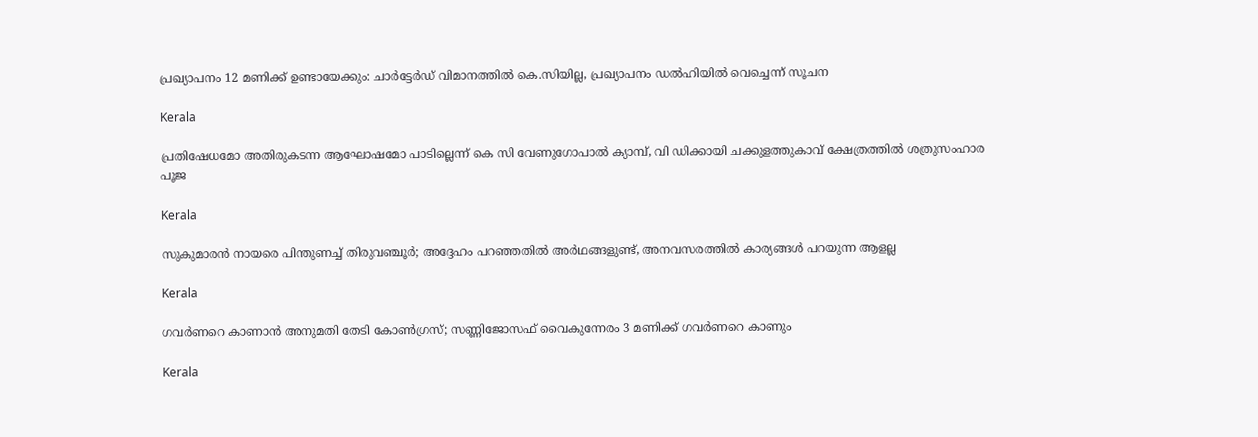പ്രഖ്യാപനം 12 മണിക്ക് ഉണ്ടായേക്കും: ചാർട്ടേർഡ് വിമാനത്തിൽ കെ.സിയില്ല, പ്രഖ്യാപനം ഡൽഹിയിൽ വെച്ചെന്ന് സൂചന

Kerala

പ്രതിഷേധമോ അതിരുകടന്ന ആഘോഷമോ പാടില്ലെന്ന് കെ സി വേണുഗോപാല്‍ ക്യാമ്പ്, വി ഡിക്കായി ചക്കുളത്തുകാവ് ക്ഷേത്രത്തില്‍ ശത്രുസംഹാര പൂജ

Kerala

സുകുമാരൻ നായരെ പിന്തുണച്ച് തിരുവഞ്ചൂർ; അദ്ദേഹം പറഞ്ഞതിൽ അർഥങ്ങളുണ്ട്, അനവസരത്തിൽ കാര്യങ്ങൾ പറയുന്ന ആളല്ല

Kerala

ഗവർണറെ കാണാൻ അനുമതി തേടി കോൺഗ്രസ്; സണ്ണിജോസഫ് വൈകുന്നേരം 3 മണിക്ക് ഗവർണറെ കാണും

Kerala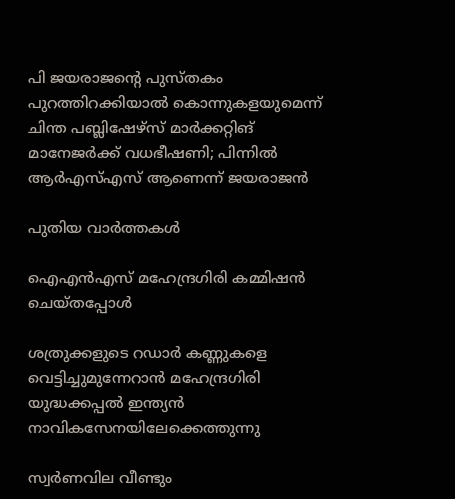പി ജയരാജന്റെ പുസ്തകം പുറത്തിറക്കിയാല്‍ കൊന്നുകളയുമെന്ന് ചിന്ത പബ്ലിഷേഴ്‌സ് മാര്‍ക്കറ്റിങ് മാനേജര്‍ക്ക് വധഭീഷണി; പിന്നിൽ ആർഎസ്എസ് ആണെന്ന് ജയരാജൻ

പുതിയ വാര്‍ത്തകള്‍

ഐഎന്‍എസ് മഹേന്ദ്രഗിരി കമ്മിഷന്‍ ചെയ്തപ്പോള്‍

ശത്രുക്കളുടെ റഡാർ കണ്ണുകളെ വെട്ടിച്ചുമുന്നേറാൻ മഹേന്ദ്രഗിരി യുദ്ധക്കപ്പൽ ഇന്ത്യൻ നാവികസേനയിലേക്കെത്തുന്നു

സ്വർണവില വീണ്ടും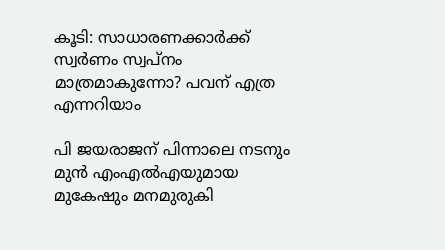കൂടി: സാധാരണക്കാർക്ക് സ്വർണം സ്വപ്നം മാത്രമാകുന്നോ? പവന് എത്ര എന്നറിയാം

പി ജയരാജന് പിന്നാലെ നടനും മുൻ എംഎൽഎയുമായ മുകേഷും മനമുരുകി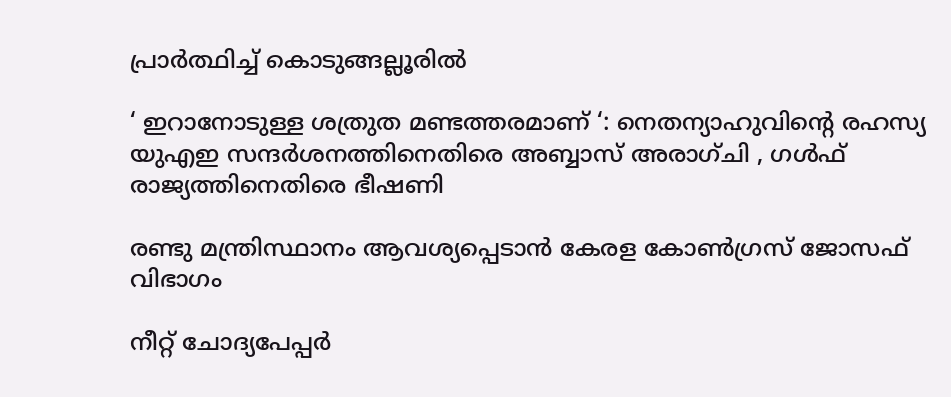പ്രാർത്ഥിച്ച് കൊടുങ്ങല്ലൂരിൽ

‘ ഇറാനോടുള്ള ശത്രുത മണ്ടത്തരമാണ് ‘: നെതന്യാഹുവിന്റെ രഹസ്യ യുഎഇ സന്ദർശനത്തിനെതിരെ അബ്ബാസ് അരാഗ്ചി , ഗൾഫ് രാജ്യത്തിനെതിരെ ഭീഷണി

രണ്ടു മന്ത്രിസ്ഥാനം ആവശ്യപ്പെടാൻ കേരള കോൺഗ്രസ് ജോസഫ് വിഭാഗം

നീറ്റ് ചോദ്യപേപ്പർ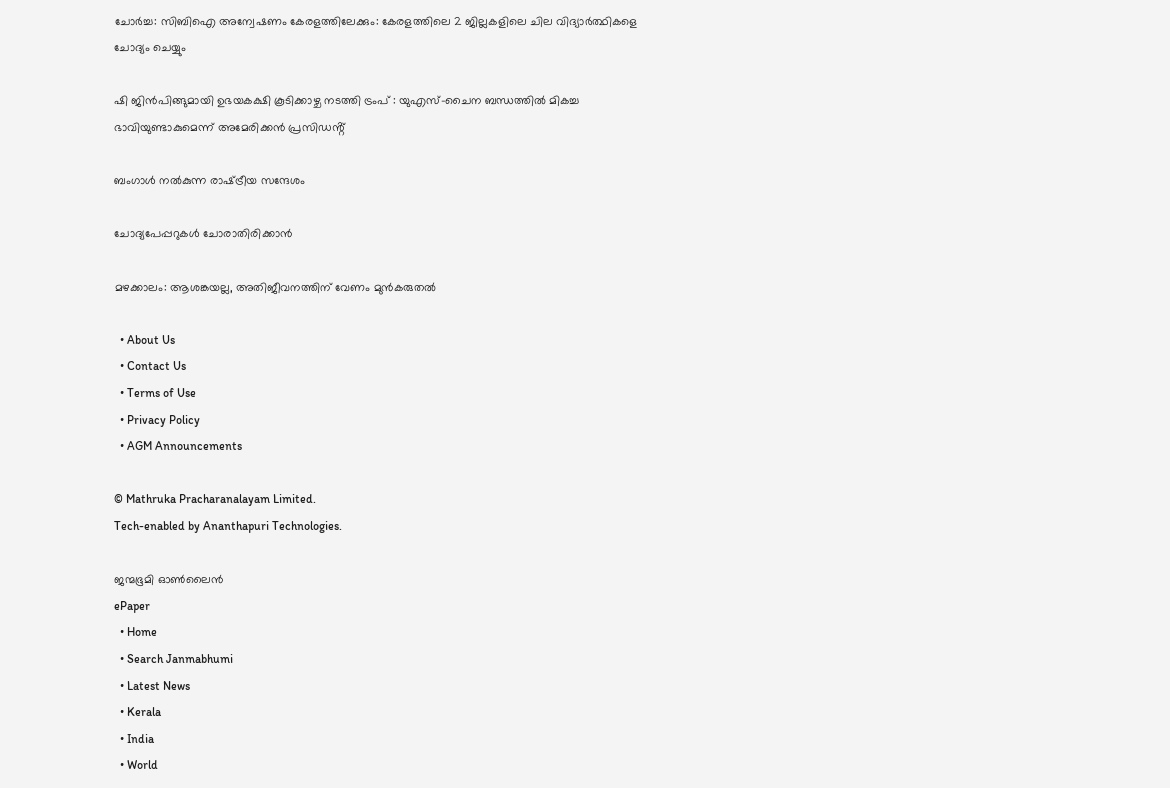ചോർച്ച: സിബിഐ അന്വേഷണം കേരളത്തിലേക്കും: കേരളത്തിലെ 2 ജില്ലകളിലെ ചില വിദ്യാർത്ഥികളെ ചോദ്യം ചെയ്യും

ഷി ജിൻപിങ്ങുമായി ഉഭയകക്ഷി കൂടിക്കാഴ്ച നടത്തി ട്രംപ് : യുഎസ്-ചൈന ബന്ധത്തിൽ മികച്ച ഭാവിയുണ്ടാകുമെന്ന് അമേരിക്കൻ പ്രസിഡൻ്റ്

ബംഗാള്‍ നല്‍കുന്ന രാഷ്‌ട്രീയ സന്ദേശം

ചോദ്യപേപ്പറുകള്‍ ചോരാതിരിക്കാന്‍

മഴക്കാലം: ആശങ്കയല്ല, അതിജീവനത്തിന് വേണം മുന്‍കരുതല്‍

  • About Us
  • Contact Us
  • Terms of Use
  • Privacy Policy
  • AGM Announcements

© Mathruka Pracharanalayam Limited.
Tech-enabled by Ananthapuri Technologies.

ജന്മഭൂമി ഓണ്‍ലൈന്‍
ePaper
  • Home
  • Search Janmabhumi
  • Latest News
  • Kerala
  • India
  • World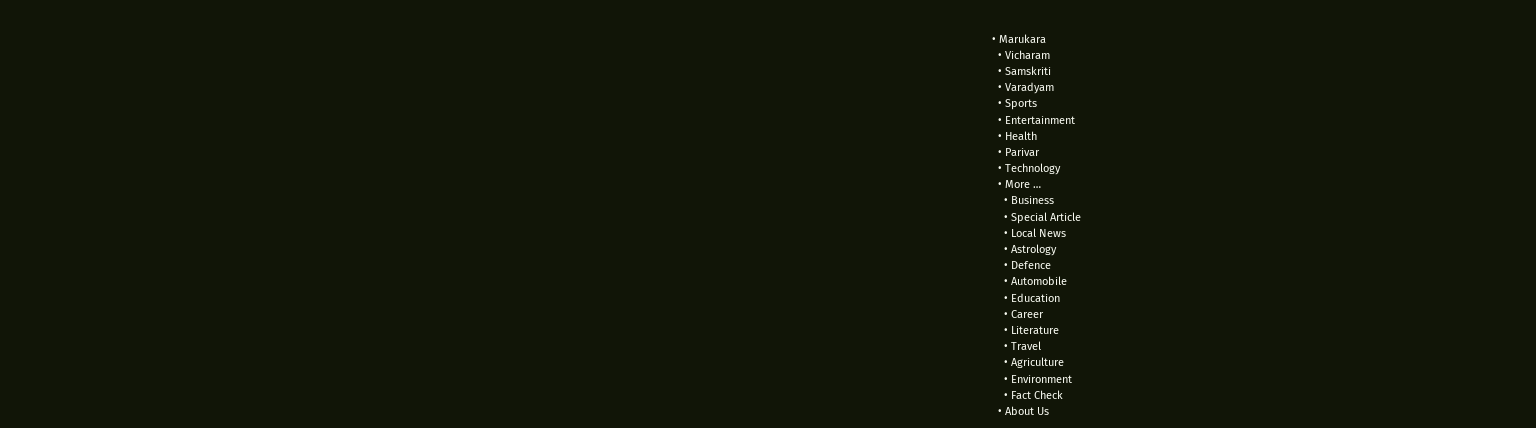• Marukara
  • Vicharam
  • Samskriti
  • Varadyam
  • Sports
  • Entertainment
  • Health
  • Parivar
  • Technology
  • More …
    • Business
    • Special Article
    • Local News
    • Astrology
    • Defence
    • Automobile
    • Education
    • Career
    • Literature
    • Travel
    • Agriculture
    • Environment
    • Fact Check
  • About Us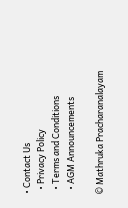• Contact Us
  • Privacy Policy
  • Terms and Conditions
  • AGM Announcements

© Mathruka Pracharanalayam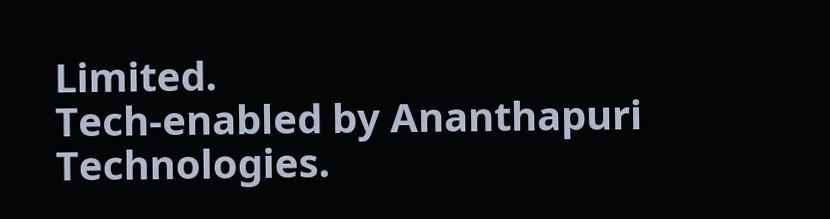Limited.
Tech-enabled by Ananthapuri Technologies.